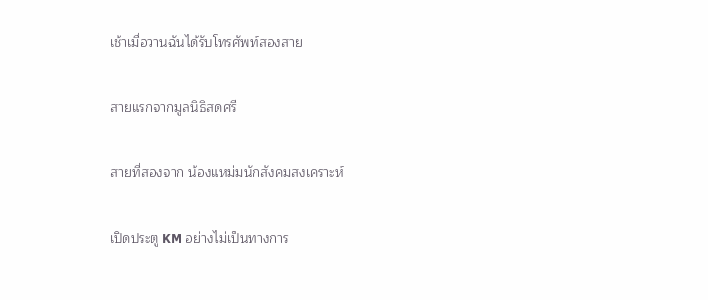เช้าเมื่อวานฉันได้รับโทรศัพท์สองสาย

สายแรกจากมูลนิธิสดศรี

สายที่สองจาก น้องแหม่มนักสังคมสงเคราะห์

เปิดประตู KM อย่างไม่เป็นทางการ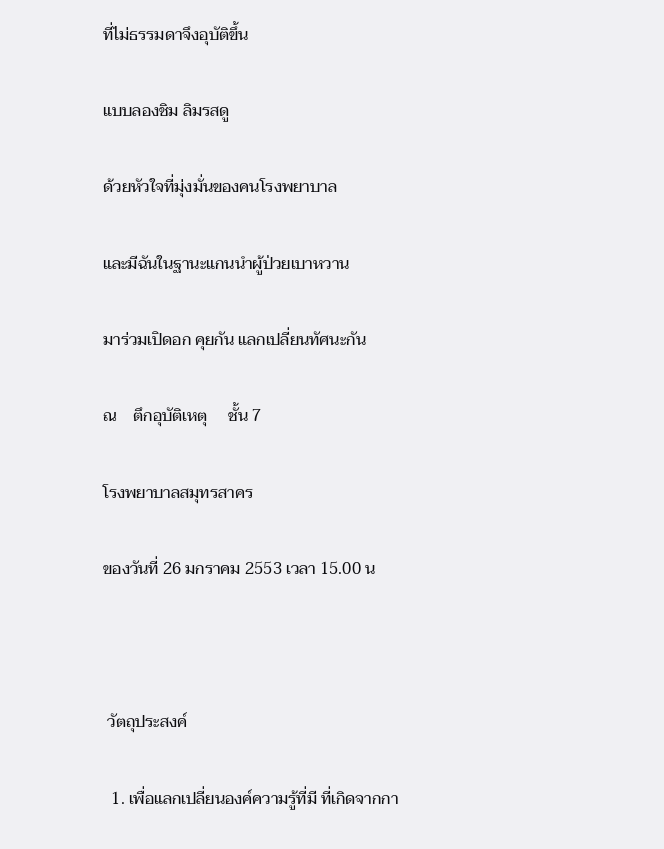ที่ไม่ธรรมดาจึงอุบัติขึ้น

แบบลองชิม ลิมรสดู

ด้วยหัวใจที่มุ่งมั่นของคนโรงพยาบาล

และมีฉันในฐานะแกนนำผู้ป่วยเบาหวาน

มาร่วมเปิดอก คุยกัน แลกเปลี่ยนทัศนะกัน

ณ    ตึกอุบัติเหตุ     ชั้น 7

โรงพยาบาลสมุทรสาคร

ของวันที่ 26 มกราคม 2553 เวลา 15.00 น



 วัตถุประสงค์

  1. เพื่อแลกเปลี่ยนองค์ความรู้ที่มี ที่เกิดจากกา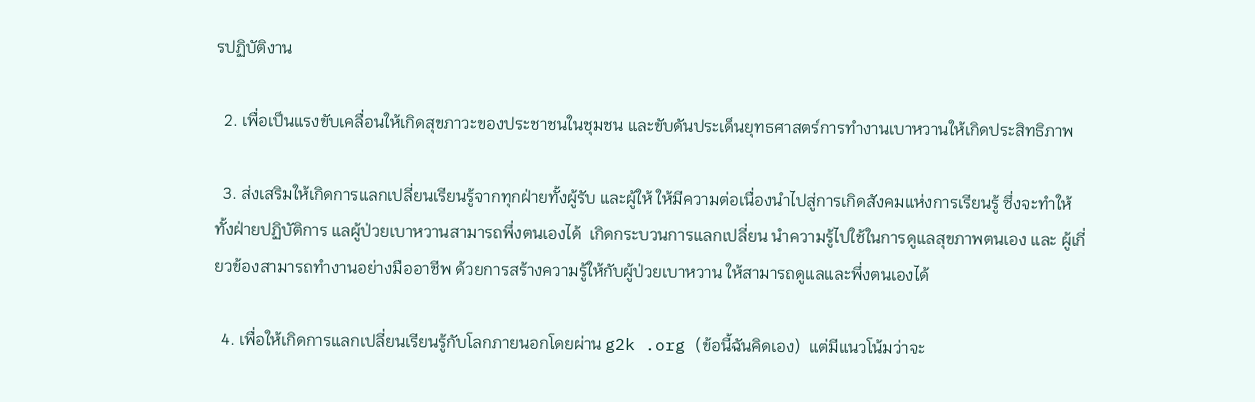รปฏิบัติงาน

  2. เพื่อเป็นแรงขับเคลื่อนให้เกิดสุขภาวะของประชาชนในชุมชน และขับดันประเด็นยุทธศาสตร์การทำงานเบาหวานให้เกิดประสิทธิภาพ

  3. ส่งเสริมให้เกิดการแลกเปลี่ยนเรียนรู้จากทุกฝ่ายทั้งผู้รับ และผู้ให้ ให้มีความต่อเนื่องนำไปสู่การเกิดสังคมแห่งการเรียนรู้ ซึ่งจะทำให้ทั้งฝ่ายปฏิบัติการ แลผู้ป่วยเบาหวานสามารถพึ่งตนเองได้  เกิดกระบวนการแลกเปลี่ยน นำความรู้ไปใช้ในการดูแลสุขภาพตนเอง และ ผู้เกี่ยวข้องสามารถทำงานอย่างมืออาชีพ ด้วยการสร้างความรู้ให้กับผู้ป่วยเบาหวาน ให้สามารถดูแลและพึ่งตนเองได้

  4. เพื่อให้เกิดการแลกเปลี่ยนเรียนรู้กับโลกภายนอกโดยผ่าน g2k .org (ข้อนี้ฉันคิดเอง)  แต่มีแนวโน้มว่าจะ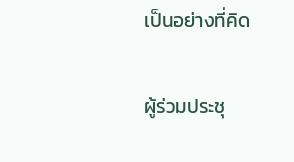เป็นอย่างที่คิด

ผู้ร่วมประชุ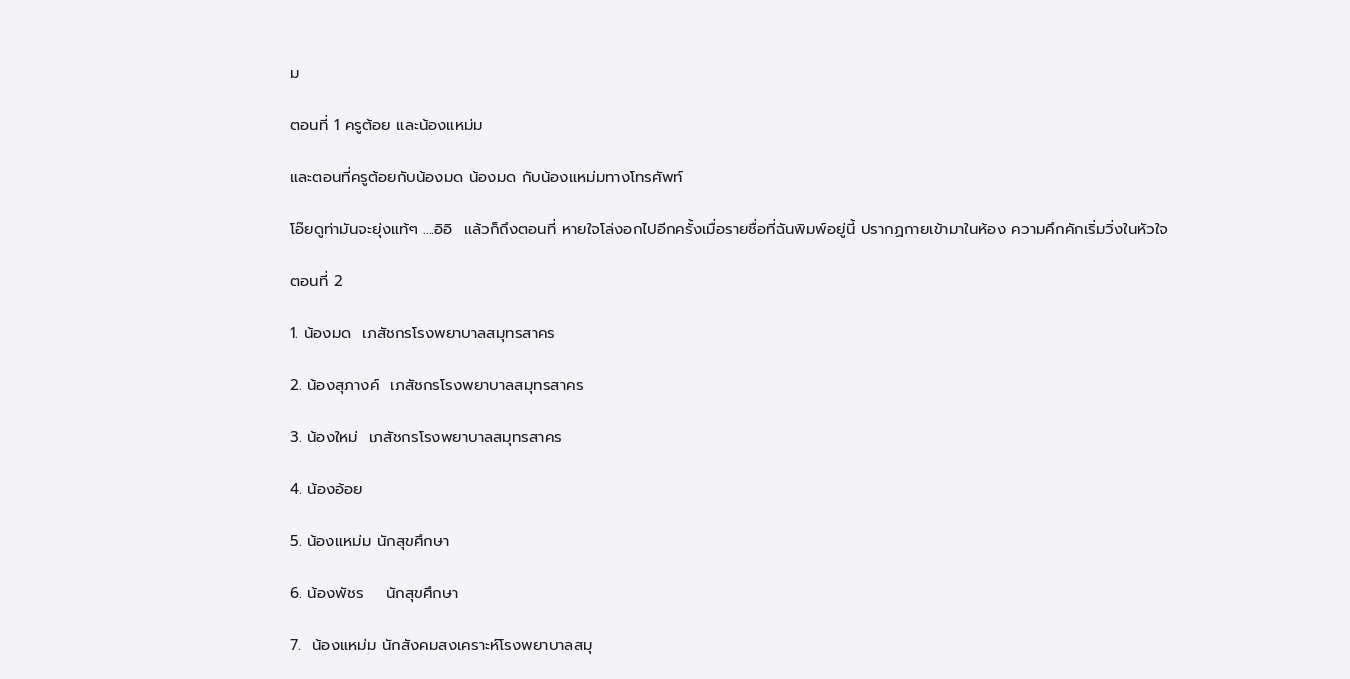ม

ตอนที่ 1 ครูต้อย และน้องแหม่ม

และตอนที่ครูต้อยกับน้องมด น้องมด กับน้องแหม่มทางโทรศัพท์

โอ๊ยดูท่ามันจะยุ่งแท้ๆ ....อิอิ  แล้วก็ถึงตอนที่ หายใจโล่งอกไปอีกครั้งเมื่อรายชื่อที่ฉันพิมพ์อยู่นี้ ปรากฏกายเข้ามาในห้อง ความคึกคักเริ่มวิ่งในหัวใจ

ตอนที่ 2

1. น้องมด  เภสัชกรโรงพยาบาลสมุทรสาคร

2. น้องสุภางค์  เภสัชกรโรงพยาบาลสมุทรสาคร

3. น้องใหม่  เภสัชกรโรงพยาบาลสมุทรสาคร

4. น้องอ้อย

5. น้องแหม่ม นักสุขศึกษา

6. น้องพัชร    นักสุขศึกษา

7.  น้องแหม่ม นักสังคมสงเคราะห์โรงพยาบาลสมุ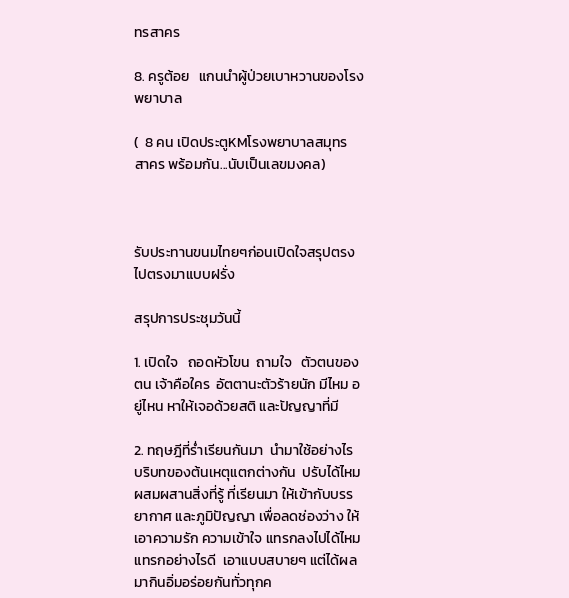ทรสาคร

8. ครูต้อย   แกนนำผู้ป่วยเบาหวานของโรงพยาบาล

(  8 คน เปิดประตูKMโรงพยาบาลสมุทรสาคร พร้อมกัน...นับเป็นเลขมงคล)



รับประทานขนมไทยๆก่อนเปิดใจสรุปตรงไปตรงมาแบบฝรั่ง

สรุปการประชุมวันนี้

1. เปิดใจ   ถอดหัวโขน  ถามใจ   ตัวตนของตน เจ้าคือใคร  อัตตานะตัวร้ายนัก มีไหม อยู่ไหน หาให้เจอด้วยสติ และปัญญาที่มี

2. ทฤษฎีที่ร่ำเรียนกันมา  นำมาใช้อย่างไร  บริบทของต้นเหตุแตกต่างกัน  ปรับได้ไหม ผสมผสานสิ่งที่รู้ ที่เรียนมา ให้เข้ากับบรรยากาศ และภูมิปัญญา เพื่อลดช่องว่าง ให้เอาความรัก ความเข้าใจ แทรกลงไปได้ไหม แทรกอย่างไรดี  เอาแบบสบายๆ แต่ได้ผลมากินอิ่มอร่อยกันทั่วทุกค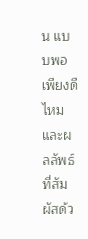น แบบพอเพียงดีไหม และผลลัพธ์ที่สัมผัสด้ว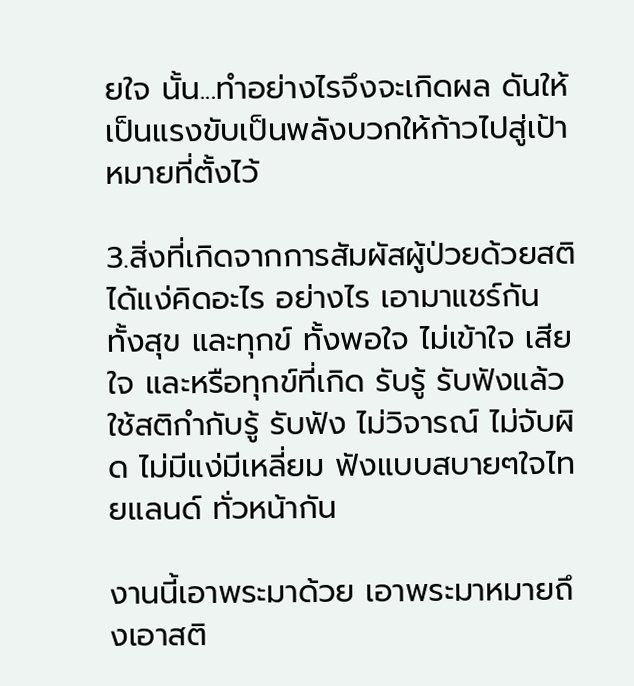ยใจ นั้น...ทำอย่างไรจึงจะเกิดผล ดันให้เป็นแรงขับเป็นพลังบวกให้ก้าวไปสู่เป้าหมายที่ตั้งไว้

3.สิ่งที่เกิดจากการสัมผัสผู้ป่วยด้วยสติ  ได้แง่คิดอะไร อย่างไร เอามาแชร์กัน ทั้งสุข และทุกข์ ทั้งพอใจ ไม่เข้าใจ เสียใจ และหรือทุกข์ที่เกิด รับรู้ รับฟังแล้วใช้สติกำกับรู้ รับฟัง ไม่วิจารณ์ ไม่จับผิด ไม่มีแง่มีเหลี่ยม ฟังแบบสบายๆใจไทยแลนด์ ทั่วหน้ากัน

งานนี้เอาพระมาด้วย เอาพระมาหมายถึงเอาสติ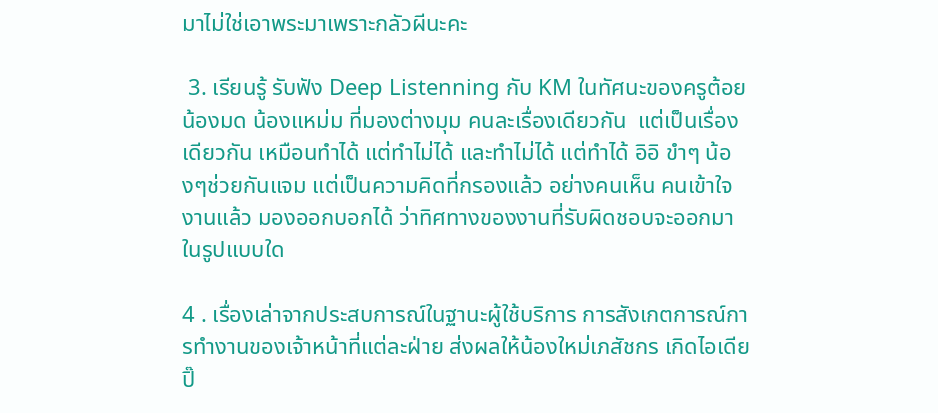มาไม่ใช่เอาพระมาเพราะกลัวผีนะคะ

 3. เรียนรู้ รับฟัง Deep Listenning กับ KM ในทัศนะของครูต้อย น้องมด น้องแหม่ม ที่มองต่างมุม คนละเรื่องเดียวกัน  แต่เป็นเรื่องเดียวกัน เหมือนทำได้ แต่ทำไม่ได้ และทำไม่ได้ แต่ทำได้ อิอิ ขำๆ น้องๆช่วยกันแจม แต่เป็นความคิดที่กรองแล้ว อย่างคนเห็น คนเข้าใจงานแล้ว มองออกบอกได้ ว่าทิศทางของงานที่รับผิดชอบจะออกมาในรูปแบบใด

4 . เรื่องเล่าจากประสบการณ์ในฐานะผู้ใช้บริการ การสังเกตการณ์การทำงานของเจ้าหน้าที่แต่ละฝ่าย ส่งผลให้น้องใหม่เภสัชกร เกิดไอเดีย ปิ๊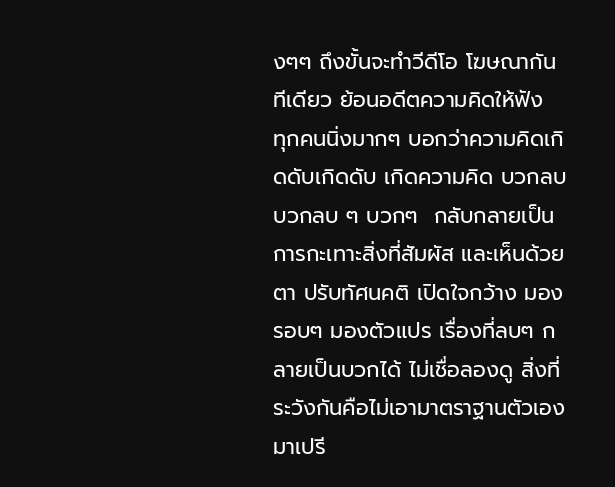งๆๆ ถึงขั้นจะทำวีดีโอ โฆษณากันทีเดียว ย้อนอดีตความคิดให้ฟัง  ทุกคนนิ่งมากๆ บอกว่าความคิดเกิดดับเกิดดับ เกิดความคิด บวกลบ บวกลบ ๆ บวกๆ  กลับกลายเป็นการกะเทาะสิ่งที่สัมผัส และเห็นด้วยตา ปรับทัศนคติ เปิดใจกว้าง มองรอบๆ มองตัวแปร เรื่องที่ลบๆ กลายเป็นบวกได้ ไม่เชื่อลองดู สิ่งที่ระวังกันคือไม่เอามาตราฐานตัวเองมาเปรี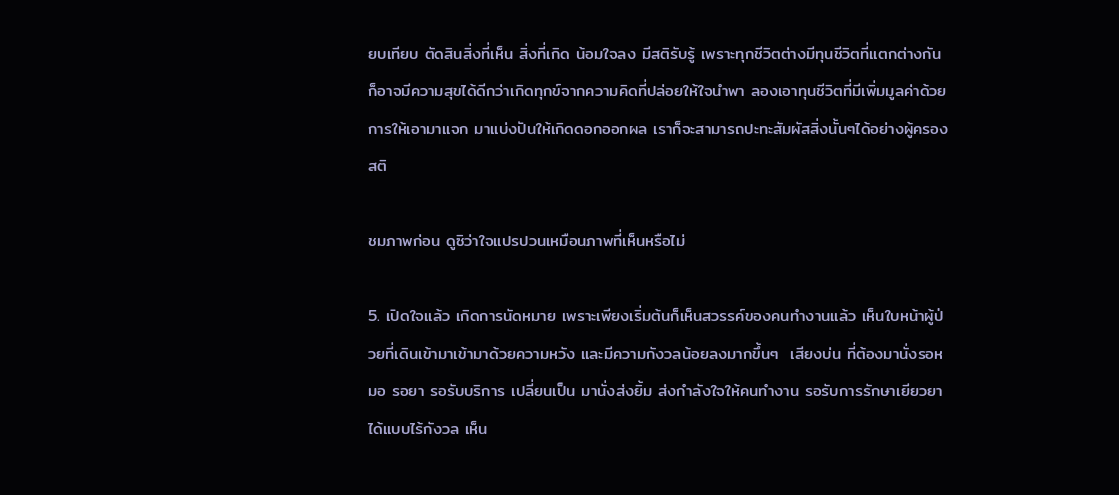ยบเทียบ ตัดสินสิ่งที่เห็น สิ่งที่เกิด น้อมใจลง มีสติรับรู้ เพราะทุกชีวิตต่างมีทุนชีวิตที่แตกต่างกัน ก็อาจมีความสุขได้ดีกว่าเกิดทุกข์จากความคิดที่ปล่อยให้ใจนำพา ลองเอาทุนชีวิตที่มีเพิ่มมูลค่าด้วยการให้เอามาแจก มาแบ่งปันให้เกิดดอกออกผล เราก็จะสามารถปะทะสัมผัสสิ่งนั้นๆได้อย่างผู้ครองสติ

ชมภาพก่อน ดูซิว่าใจแปรปวนเหมือนภาพที่เห็นหรือไม่

5. เปิดใจแล้ว เกิดการนัดหมาย เพราะเพียงเริ่มต้นก็เห็นสวรรค์ของคนทำงานแล้ว เห็นใบหน้าผู้ป่วยที่เดินเข้ามาเข้ามาด้วยความหวัง และมีความกังวลน้อยลงมากขึ้นๆ  เสียงบ่น ที่ต้องมานั่งรอหมอ รอยา รอรับบริการ เปลี่ยนเป็น มานั่งส่งยิ้ม ส่งกำลังใจให้คนทำงาน รอรับการรักษาเยียวยาได้แบบไร้กังวล เห็น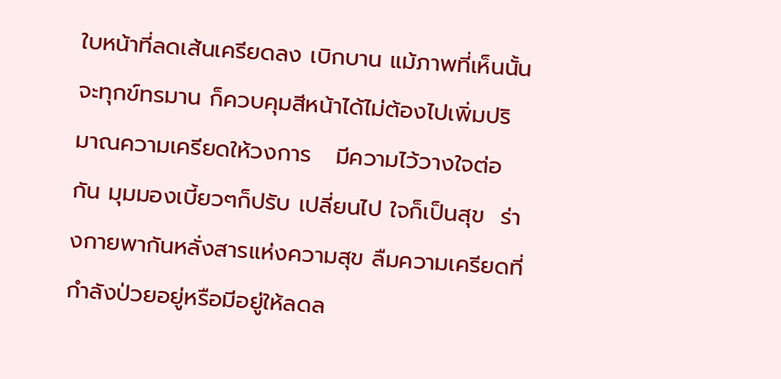ใบหน้าที่ลดเส้นเครียดลง เบิกบาน แม้ภาพที่เห็นนั้นจะทุกข์ทรมาน ก็ควบคุมสีหน้าได้ไม่ต้องไปเพิ่มปริมาณความเครียดให้วงการ   มีความไว้วางใจต่อกัน มุมมองเบี้ยวๆก็ปรับ เปลี่ยนไป ใจก็เป็นสุข  ร่างกายพากันหลั่งสารแห่งความสุข ลืมความเครียดที่กำลังป่วยอยู่หรือมีอยู่ให้ลดล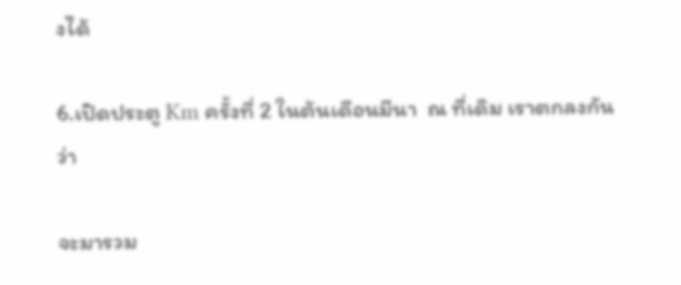งได้

6.เปิดประตู Km ครั้งที่ 2 ในต้นเดือนมีนา  ณ ที่เดิม เราตกลงกันว่า

จะมารวม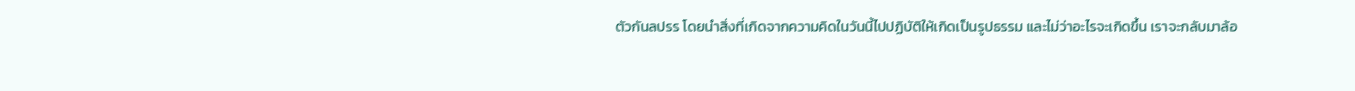ตัวกันลปรร โดยนำสิ่งที่เกิดจากความคิดในวันนี้ไปปฏิบัติให้เกิดเป็นรูปธรรม และไม่ว่าอะไรจะเกิดขึ้น เราจะกลับมาล้อ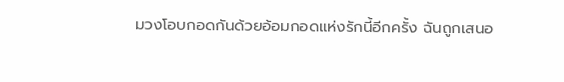มวงโอบกอดกันด้วยอ้อมกอดแห่งรักนี้อีกครั้ง ฉันถูกเสนอ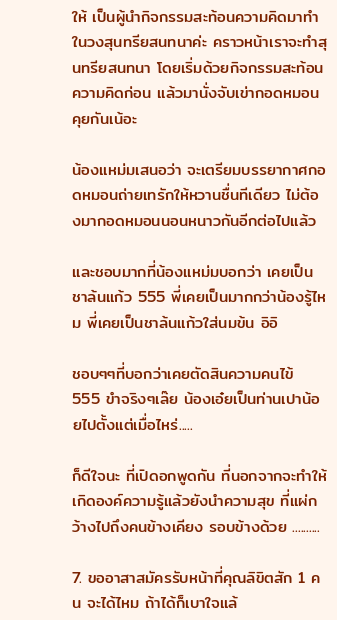ให้ เป็นผู้นำกิจกรรมสะท้อนความคิดมาทำในวงสุนทรียสนทนาค่ะ คราวหน้าเราจะทำสุนทรียสนทนา โดยเริ่มด้วยกิจกรรมสะท้อนความคิดก่อน แล้วมานั่งจับเข่ากอดหมอนคุยกันเน้อะ

น้องแหม่มเสนอว่า จะเตรียมบรรยากาศกอดหมอนถ่ายเทรักให้หวานชื่นทีเดียว ไม่ต้องมากอดหมอนนอนหนาวกันอีกต่อไปแล้ว

และชอบมากที่น้องแหม่มบอกว่า เคยเป็นชาล้นแก้ว 555 พี่เคยเป็นมากกว่าน้องรู้ไหม พี่เคยเป็นชาล้นแก้วใส่นมข้น อิอิ

ชอบๆๆที่บอกว่าเคยตัดสินความคนไข้ 555 ขำจริงๆเล๊ย น้องเอ๋ยเป็นท่านเปาน้อยไปตั้งแต่เมื่อไหร่.....

ก็ดีใจนะ ที่เปิดอกพูดกัน ที่นอกจากจะทำให้เกิดองค์ความรู้แล้วยังนำความสุข ที่แผ่กว้างไปถึงคนข้างเคียง รอบข้างด้วย ..........

7. ขออาสาสมัครรับหน้าที่คุณลิขิตสัก 1 คน จะได้ไหม ถ้าได้ก็เบาใจแล้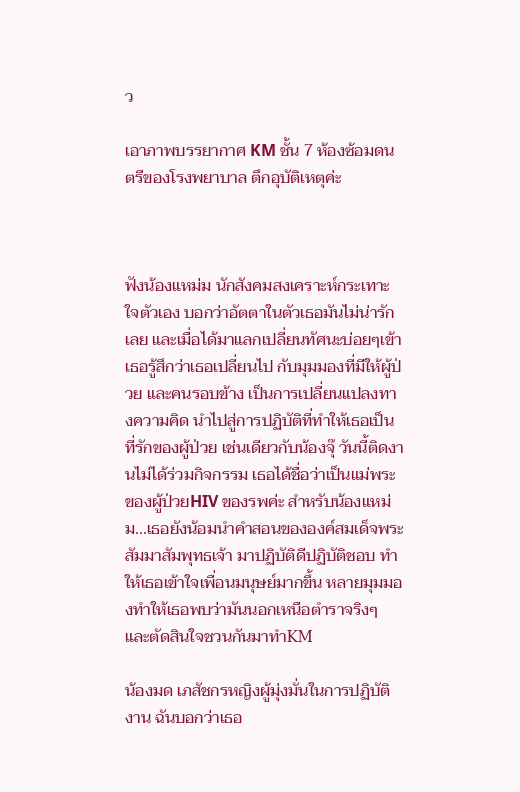ว

เอาภาพบรรยากาศ KM ชั้น 7 ห้องซ้อมดนตรีของโรงพยาบาล ตึกอุบัติเหตุค่ะ



ฟังน้องแหม่ม นักสังคมสงเคราะห์กระเทาะใจตัวเอง บอกว่าอัตตาในตัวเธอมันไม่น่ารักเลย และเมื่อได้มาแลกเปลี่ยนทัศนะบ่อยๆเข้า เธอรู้สึกว่าเธอเปลี่ยนไป กับมุมมองที่มีให้ผู้ป่วย และคนรอบข้าง เป็นการเปลี่ยนแปลงทางความคิด นำไปสู่การปฏิบัติที่ทำให้เธอเป็นที่รักของผู้ป่วย เช่นเดียวกับน้องจุ๊ วันนี้ติดงานไม่ได้ร่วมกิจกรรม เธอได้ชื่อว่าเป็นแม่พระของผู้ป่วยHIV ของรพค่ะ สำหรับน้องแหม่ม...เธอยังน้อมนำคำสอนขององค์สมเด็จพระสัมมาสัมพุทธเจ้า มาปฏิบัติดีปฏิบัติชอบ ทำให้เธอเข้าใจเพื่อนมนุษย์มากขึ้น หลายมุมมองทำให้เธอพบว่ามันนอกเหนือตำราจริงๆ และตัดสินใจชวนกันมาทำKM

น้องมด เภสัชกรหญิงผู้มุ่งมั่นในการปฏิบัติงาน ฉันบอกว่าเธอ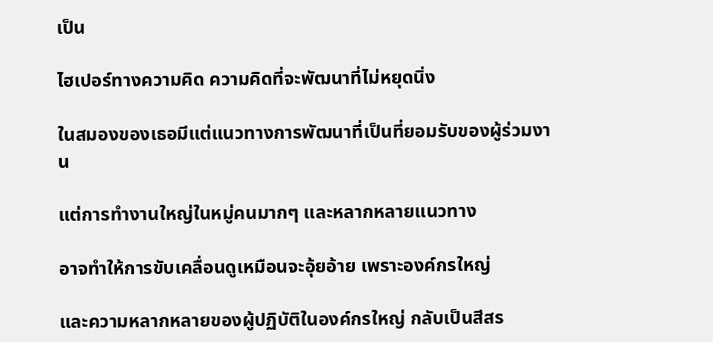เป็น

ไฮเปอร์ทางความคิด ความคิดที่จะพัฒนาที่ไม่หยุดนิ่ง

ในสมองของเธอมีแต่แนวทางการพัฒนาที่เป็นที่ยอมรับของผู้ร่วมงาน

แต่การทำงานใหญ่ในหมู่คนมากๆ และหลากหลายแนวทาง

อาจทำให้การขับเคลื่อนดูเหมือนจะอุ้ยอ้าย เพราะองค์กรใหญ่

และความหลากหลายของผู้ปฏิบัติในองค์กรใหญ่ กลับเป็นสีสร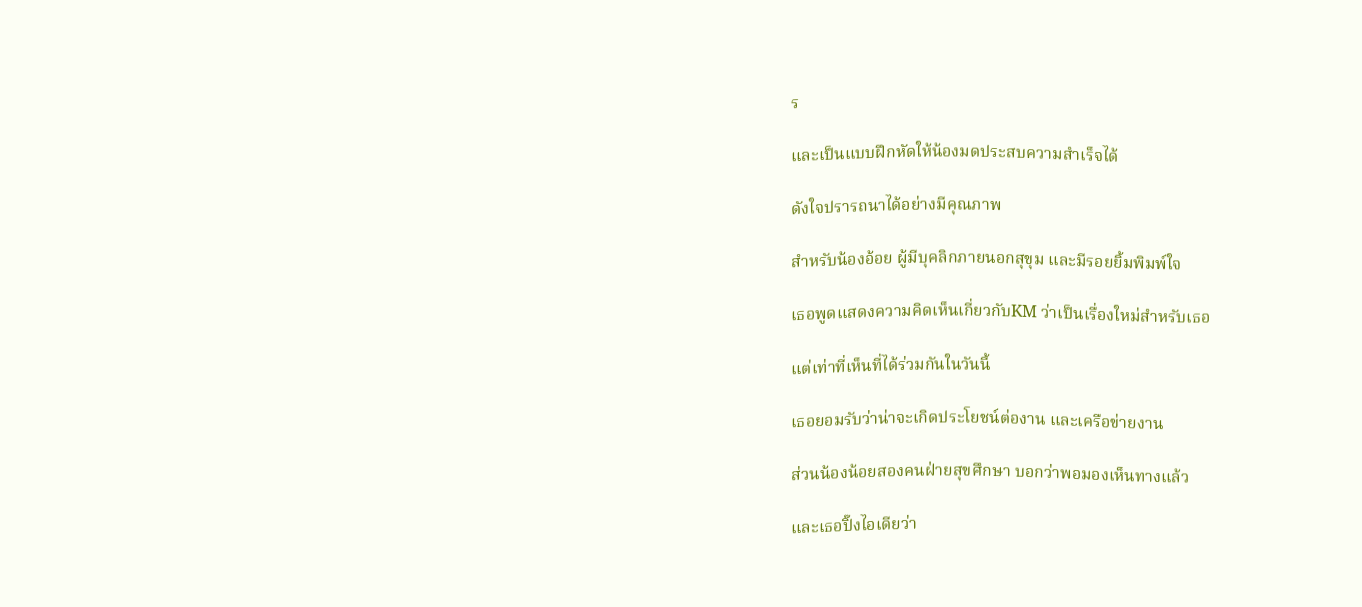ร

และเป็นแบบฝึกหัดให้น้องมดประสบความสำเร็จได้

ดังใจปรารถนาได้อย่างมีคุณภาพ

สำหรับน้องอ้อย ผู้มีบุคลิกภายนอกสุขุม และมีรอยยิ้มพิมพ์ใจ

เธอพูดแสดงความคิดเห็นเกี่ยวกับKM ว่าเป็นเรื่องใหม่สำหรับเธอ

แต่เท่าที่เห็นที่ได้ร่วมกันในวันนี้

เธอยอมรับว่าน่าจะเกิดประโยชน์ต่องาน และเครือข่ายงาน

ส่วนน้องน้อยสองคนฝ่ายสุขศึกษา บอกว่าพอมองเห็นทางแล้ว

และเธอปิ๊งไอเดียว่า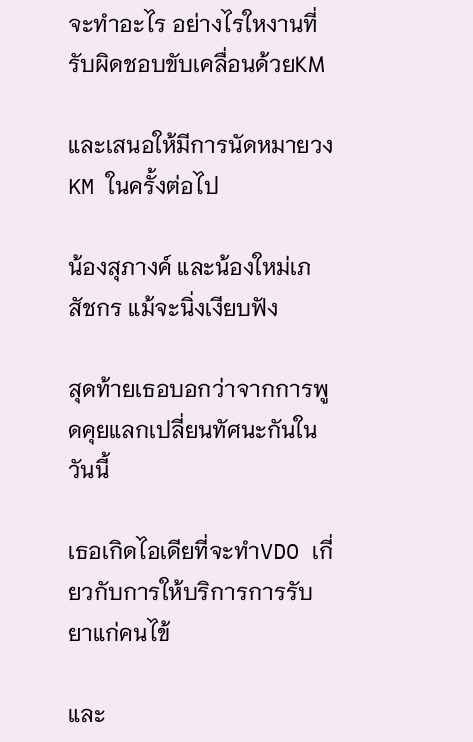จะทำอะไร อย่างไรใหงานที่รับผิดชอบขับเคลื่อนด้วยKM

และเสนอให้มีการนัดหมายวงKM ในครั้งต่อไป

น้องสุภางค์ และน้องใหม่เภสัชกร แม้จะนิ่งเงียบฟัง

สุดท้ายเธอบอกว่าจากการพูดคุยแลกเปลี่ยนทัศนะกันในวันนี้

เธอเกิดไอเดียที่จะทำVDO เกี่ยวกับการให้บริการการรับยาแก่คนไข้

และ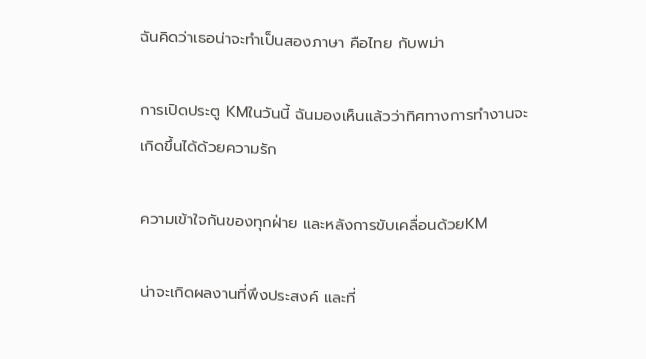ฉันคิดว่าเธอน่าจะทำเป็นสองภาษา คือไทย กับพม่า

การเปิดประตู KMในวันนี้ ฉันมองเห็นแล้วว่าทิศทางการทำงานจะเกิดขึ้นได้ด้วยความรัก

ความเข้าใจกันของทุกฝ่าย และหลังการขับเคลื่อนด้วยKM

น่าจะเกิดผลงานที่พึงประสงค์ และที่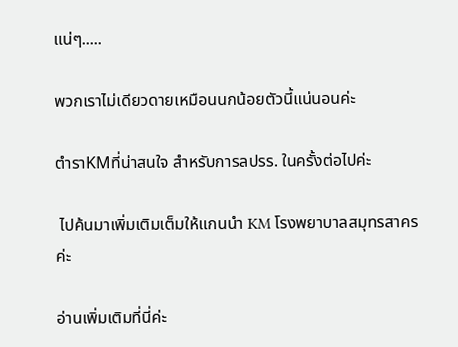แน่ๆ.....

พวกเราไม่เดียวดายเหมือนนกน้อยตัวนี้แน่นอนค่ะ

ตำราKMที่น่าสนใจ สำหรับการลปรร. ในครั้งต่อไปค่ะ

 ไปค้นมาเพิ่มเติมเต็มให้แกนนำ KM โรงพยาบาลสมุทรสาครค่ะ

อ่านเพิ่มเติมที่นี่ค่ะ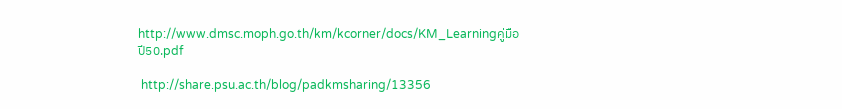http://www.dmsc.moph.go.th/km/kcorner/docs/KM_Learningคู่มือปี50.pdf

 http://share.psu.ac.th/blog/padkmsharing/13356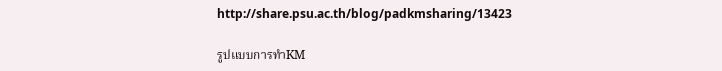http://share.psu.ac.th/blog/padkmsharing/13423

รูปแบบการทำKM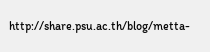http://share.psu.ac.th/blog/metta-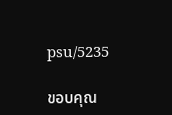psu/5235

ขอบคุณ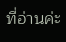ที่อ่านค่ะ